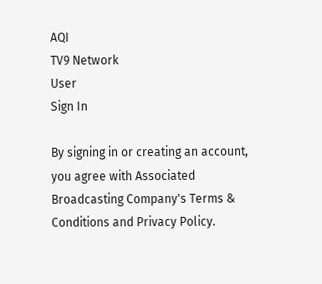AQI
TV9 Network
User
Sign In

By signing in or creating an account, you agree with Associated Broadcasting Company's Terms & Conditions and Privacy Policy.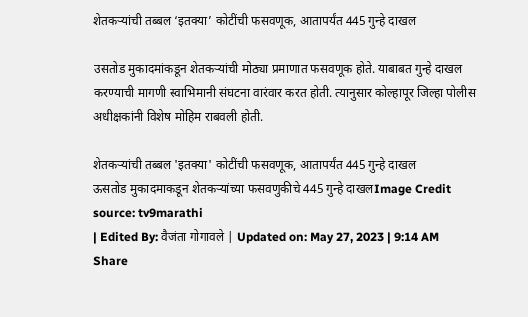शेतकऱ्यांची तब्बल ‘इतक्या’ कोटींची फसवणूक, आतापर्यंत 445 गुन्हे दाखल

उसतोड मुकादमांकडून शेतकऱ्यांची मोठ्या प्रमाणात फसवणूक होते. याबाबत गुन्हे दाखल करण्याची मागणी स्वाभिमानी संघटना वारंवार करत होती. त्यानुसार कोल्हापूर जिल्हा पोलीस अधीक्षकांनी विशेष मोहिम राबवली होती.

शेतकऱ्यांची तब्बल 'इतक्या' कोटींची फसवणूक, आतापर्यंत 445 गुन्हे दाखल
ऊसतोड मुकादमाकडून शेतकऱ्यांच्या फसवणुकीचे 445 गुन्हे दाखलImage Credit source: tv9marathi
| Edited By: वैजंता गोगावले | Updated on: May 27, 2023 | 9:14 AM
Share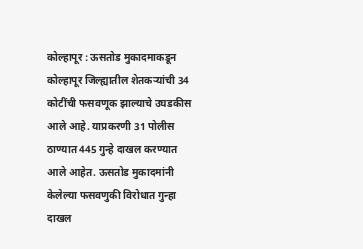कोल्हापूर : ऊसतोड मुकादमाकडून कोल्हापूर जिल्ह्यातील शेतकऱ्यांची 34 कोटींची फसवणूक झाल्याचे उघडकीस आले आहे. याप्रकरणी 31 पोलीस ठाण्यात 445 गुन्हे दाखल करण्यात आले आहेत. ऊसतोड मुकादमांनी केलेल्या फसवणुकी विरोधात गुन्हा दाखल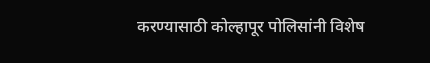करण्यासाठी कोल्हापूर पोलिसांनी विशेष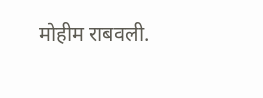मोहीम राबवली.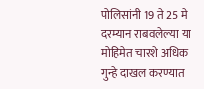पोलिसांनी 19 ते 25 मे दरम्यान राबवलेल्या या मोहिमेत चारशे अधिक गुन्हे दाखल करण्यात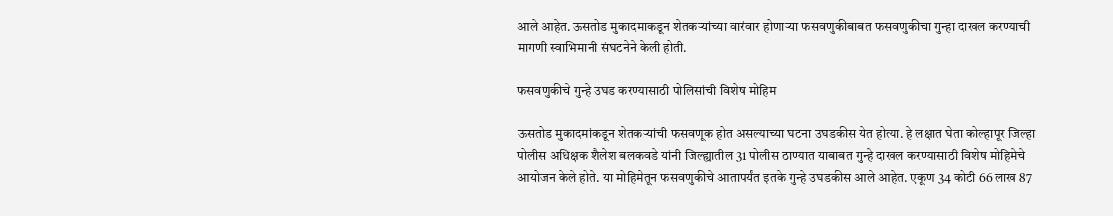आले आहेत. ऊसतोड मुकादमाकडून शेतकऱ्यांच्या वारंवार होणाऱ्या फसवणुकीबाबत फसवणुकीचा गुन्हा दाखल करण्याची मागणी स्वाभिमानी संघटनेने केली होती.

फसवणुकीचे गुन्हे उघड करण्यासाठी पोलिसांची विशेष मोहिम

ऊसतोड मुकादमांकडून शेतकऱ्यांची फसवणूक होत असल्याच्या घटना उघडकीस येत होत्या. हे लक्षात घेता कोल्हापूर जिल्हा पोलीस अधिक्षक शैलेश बलकवडे यांनी जिल्ह्यातील 31 पोलीस ठाण्यात याबाबत गुन्हे दाखल करण्यासाठी विशेष मोहिमेचे आयोजन केले होते. या मोहिमेतून फसवणुकीचे आतापर्यंत इतके गुन्हे उघडकीस आले आहेत. एकूण 34 कोटी 66 लाख 87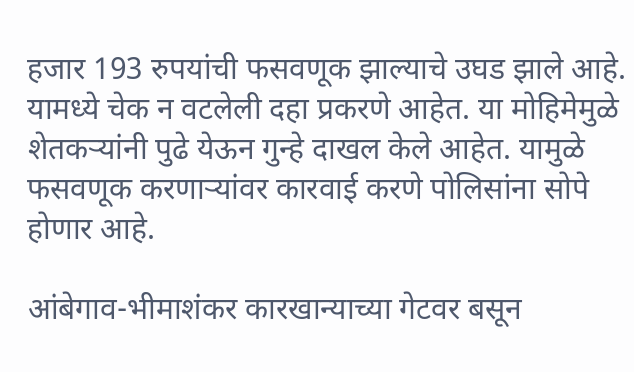हजार 193 रुपयांची फसवणूक झाल्याचे उघड झाले आहे. यामध्ये चेक न वटलेली दहा प्रकरणे आहेत. या मोहिमेमुळे शेतकऱ्यांनी पुढे येऊन गुन्हे दाखल केले आहेत. यामुळे फसवणूक करणाऱ्यांवर कारवाई करणे पोलिसांना सोपे होणार आहे.

आंबेगाव-भीमाशंकर कारखान्याच्या गेटवर बसून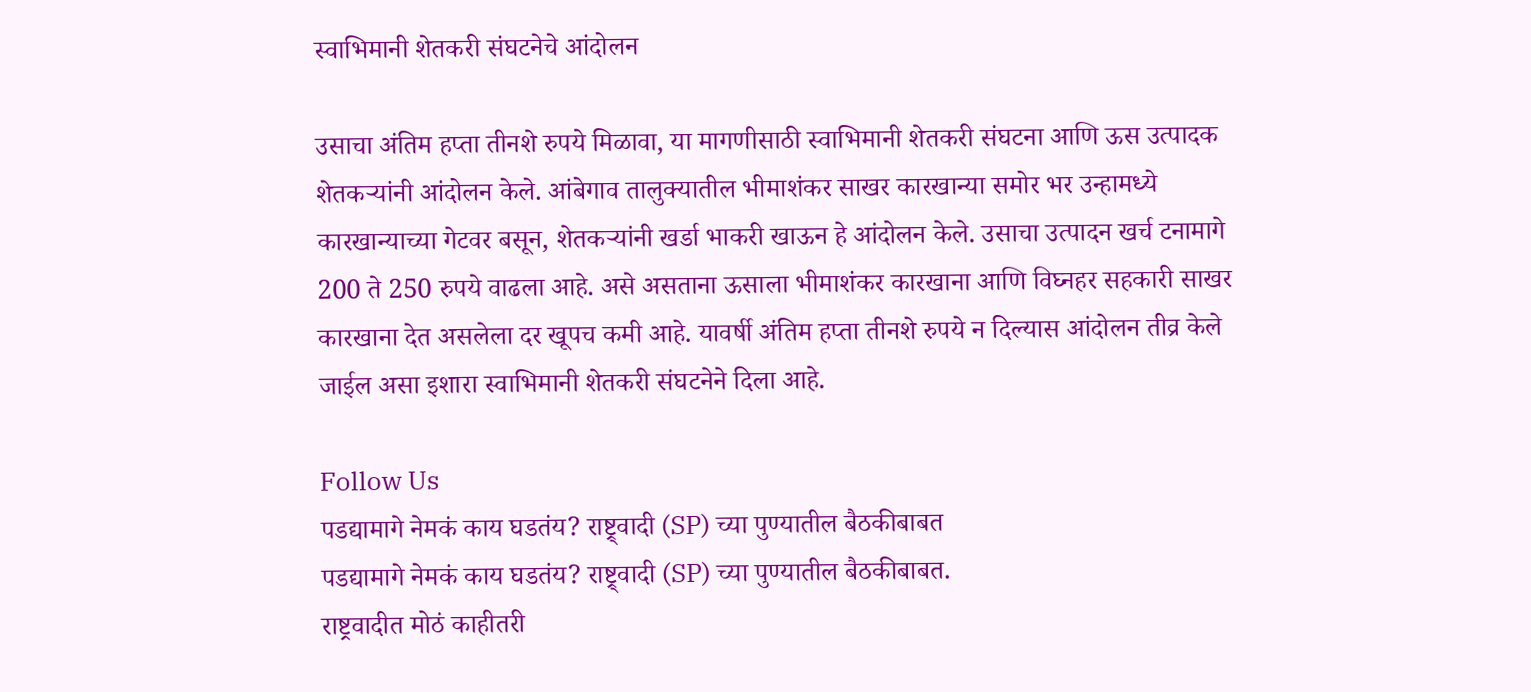स्वाभिमानी शेतकरी संघटनेचे आंदोलन

उसाचा अंतिम हप्ता तीनशे रुपये मिळावा, या मागणीसाठी स्वाभिमानी शेतकरी संघटना आणि ऊस उत्पादक शेतकऱ्यांनी आंदोलन केले. आंबेगाव तालुक्यातील भीमाशंकर साखर कारखान्या समोर भर उन्हामध्ये कारखान्याच्या गेटवर बसून, शेतकऱ्यांनी खर्डा भाकरी खाऊन हे आंदोलन केले. उसाचा उत्पादन खर्च टनामागे 200 ते 250 रुपये वाढला आहे. असे असताना ऊसाला भीमाशंकर कारखाना आणि विघ्नहर सहकारी साखर कारखाना देत असलेला दर खूपच कमी आहे. यावर्षी अंतिम हप्ता तीनशे रुपये न दिल्यास आंदोलन तीव्र केले जाईल असा इशारा स्वाभिमानी शेतकरी संघटनेने दिला आहे.

Follow Us
पडद्यामागे नेमकं काय घडतंय? राष्ट्र्वादी (SP) च्या पुण्यातील बैठकीबाबत
पडद्यामागे नेमकं काय घडतंय? राष्ट्र्वादी (SP) च्या पुण्यातील बैठकीबाबत.
राष्ट्रवादीत मोठं काहीतरी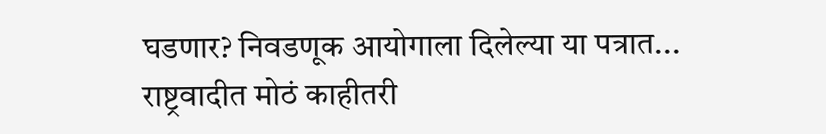घडणार? निवडणूक आयोगाला दिलेल्या या पत्रात...
राष्ट्रवादीत मोठं काहीतरी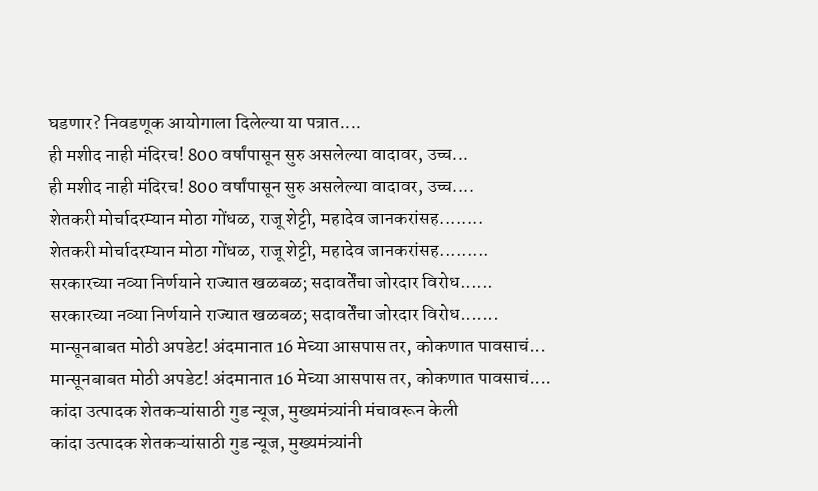घडणार? निवडणूक आयोगाला दिलेल्या या पत्रात....
ही मशीद नाही मंदिरच! 800 वर्षांपासून सुरु असलेल्या वादावर, उच्च...
ही मशीद नाही मंदिरच! 800 वर्षांपासून सुरु असलेल्या वादावर, उच्च....
शेतकरी मोर्चादरम्यान मोठा गोंधळ, राजू शेट्टी, महादेव जानकरांसह........
शेतकरी मोर्चादरम्यान मोठा गोंधळ, राजू शेट्टी, महादेव जानकरांसह.........
सरकारच्या नव्या निर्णयाने राज्यात खळबळ; सदावर्तेंचा जोरदार विरोध......
सरकारच्या नव्या निर्णयाने राज्यात खळबळ; सदावर्तेंचा जोरदार विरोध.......
मान्सूनबाबत मोठी अपडेट! अंदमानात 16 मेच्या आसपास तर, कोकणात पावसाचं...
मान्सूनबाबत मोठी अपडेट! अंदमानात 16 मेच्या आसपास तर, कोकणात पावसाचं....
कांदा उत्पादक शेतकऱ्यांसाठी गुड न्यूज, मुख्यमंत्र्यांनी मंचावरून केली
कांदा उत्पादक शेतकऱ्यांसाठी गुड न्यूज, मुख्यमंत्र्यांनी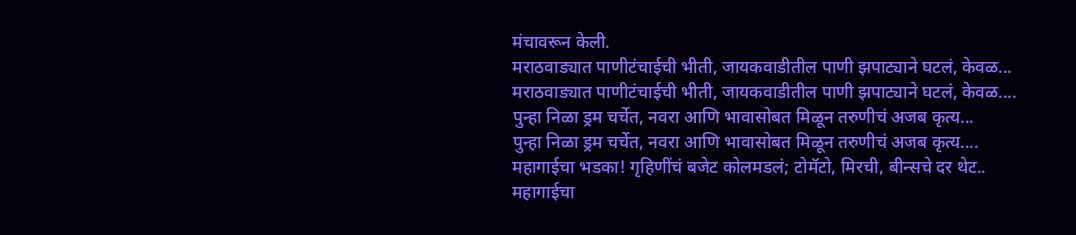मंचावरून केली.
मराठवाड्यात पाणीटंचाईची भीती, जायकवाडीतील पाणी झपाट्याने घटलं, केवळ...
मराठवाड्यात पाणीटंचाईची भीती, जायकवाडीतील पाणी झपाट्याने घटलं, केवळ....
पुन्हा निळा ड्रम चर्चेत, नवरा आणि भावासोबत मिळून तरुणीचं अजब कृत्य...
पुन्हा निळा ड्रम चर्चेत, नवरा आणि भावासोबत मिळून तरुणीचं अजब कृत्य....
महागाईचा भडका! गृहिणींचं बजेट कोलमडलं; टोमॅटो, मिरची, बीन्सचे दर थेट..
महागाईचा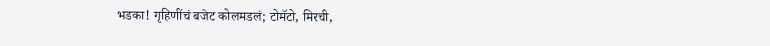भडका! गृहिणींचं बजेट कोलमडलं; टोमॅटो, मिरची,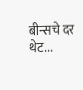बीन्सचे दर थेट...